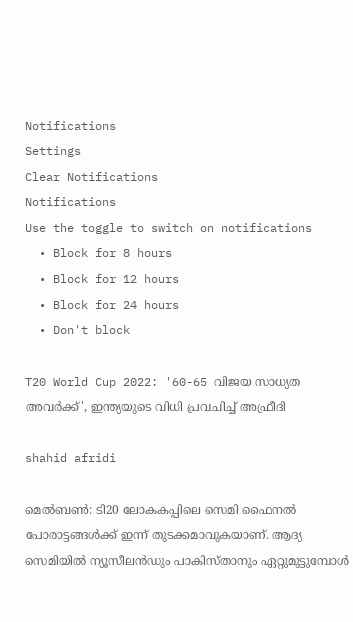Notifications
Settings
Clear Notifications
Notifications
Use the toggle to switch on notifications
  • Block for 8 hours
  • Block for 12 hours
  • Block for 24 hours
  • Don't block

T20 World Cup 2022: '60-65 വിജയ സാധ്യത അവര്‍ക്ക്', ഇന്ത്യയുടെ വിധി പ്രവചിച്ച് അഫ്രീദി

shahid afridi

മെല്‍ബണ്‍: ടി20 ലോകകപ്പിലെ സെമി ഫൈനല്‍ പോരാട്ടങ്ങള്‍ക്ക് ഇന്ന് തുടക്കമാവുകയാണ്. ആദ്യ സെമിയില്‍ ന്യൂസീലന്‍ഡും പാകിസ്താനും ഏറ്റുമുട്ടുമ്പോള്‍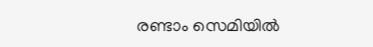രണ്ടാം സെമിയില്‍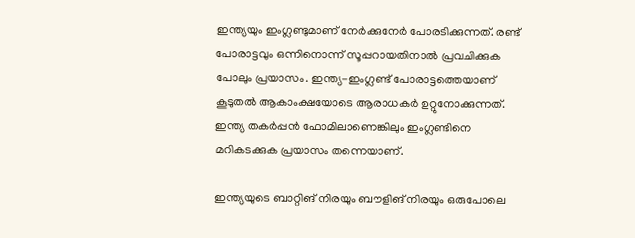ഇന്ത്യയും ഇംഗ്ലണ്ടുമാണ് നേര്‍ക്കുനേര്‍ പോരടിക്കുന്നത്. രണ്ട് പോരാട്ടവും ഒന്നിനൊന്ന് സൂപ്പറായതിനാല്‍ പ്രവചിക്കുക പോലും പ്രയാസം. ഇന്ത്യ-ഇംഗ്ലണ്ട് പോരാട്ടത്തെയാണ് കൂടുതല്‍ ആകാംക്ഷയോടെ ആരാധകര്‍ ഉറ്റുനോക്കുന്നത്. ഇന്ത്യ തകര്‍പ്പന്‍ ഫോമിലാണെങ്കിലും ഇംഗ്ലണ്ടിനെ മറികടക്കുക പ്രയാസം തന്നെയാണ്.

ഇന്ത്യയുടെ ബാറ്റിങ് നിരയും ബൗളിങ് നിരയും ഒരുപോലെ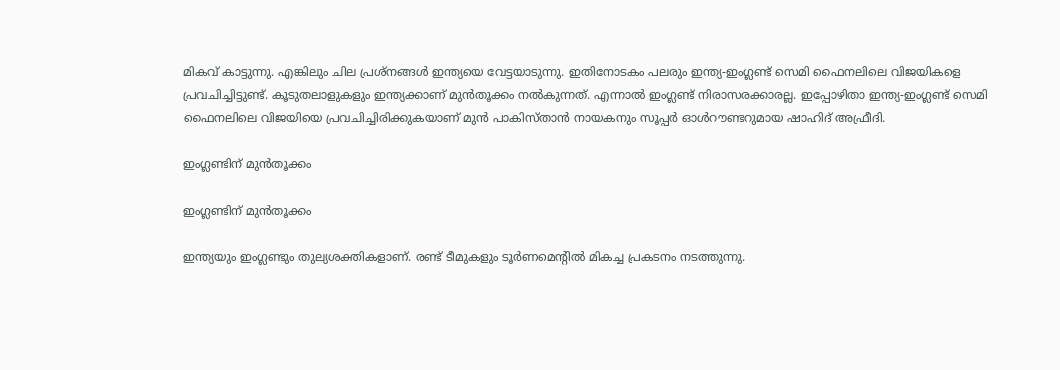മികവ് കാട്ടുന്നു. എങ്കിലും ചില പ്രശ്‌നങ്ങള്‍ ഇന്ത്യയെ വേട്ടയാടുന്നു. ഇതിനോടകം പലരും ഇന്ത്യ-ഇംഗ്ലണ്ട് സെമി ഫൈനലിലെ വിജയികളെ പ്രവചിച്ചിട്ടുണ്ട്. കൂടുതലാളുകളും ഇന്ത്യക്കാണ് മുന്‍തൂക്കം നല്‍കുന്നത്. എന്നാല്‍ ഇംഗ്ലണ്ട് നിരാസരക്കാരല്ല. ഇപ്പോഴിതാ ഇന്ത്യ-ഇംഗ്ലണ്ട് സെമി ഫൈനലിലെ വിജയിയെ പ്രവചിച്ചിരിക്കുകയാണ് മുന്‍ പാകിസ്താന്‍ നായകനും സൂപ്പര്‍ ഓള്‍റൗണ്ടറുമായ ഷാഹിദ് അഫ്രീദി.

ഇംഗ്ലണ്ടിന് മുന്‍തൂക്കം

ഇംഗ്ലണ്ടിന് മുന്‍തൂക്കം

ഇന്ത്യയും ഇംഗ്ലണ്ടും തുല്യശക്തികളാണ്. രണ്ട് ടീമുകളും ടൂര്‍ണമെന്റില്‍ മികച്ച പ്രകടനം നടത്തുന്നു.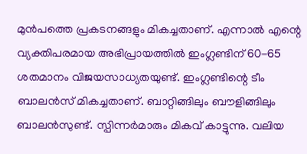മുന്‍പത്തെ പ്രകടനങ്ങളും മികച്ചതാണ്. എന്നാല്‍ എന്റെ വ്യക്തിപരമായ അഭിപ്രായത്തില്‍ ഇംഗ്ലണ്ടിന് 60-65 ശതമാനം വിജയസാധ്യതയുണ്ട്. ഇംഗ്ലണ്ടിന്റെ ടീം ബാലന്‍സ് മികച്ചതാണ്. ബാറ്റിങ്ങിലും ബൗളിങ്ങിലും ബാലന്‍സുണ്ട്. സ്പിന്നര്‍മാരും മികവ് കാട്ടുന്നു. വലിയ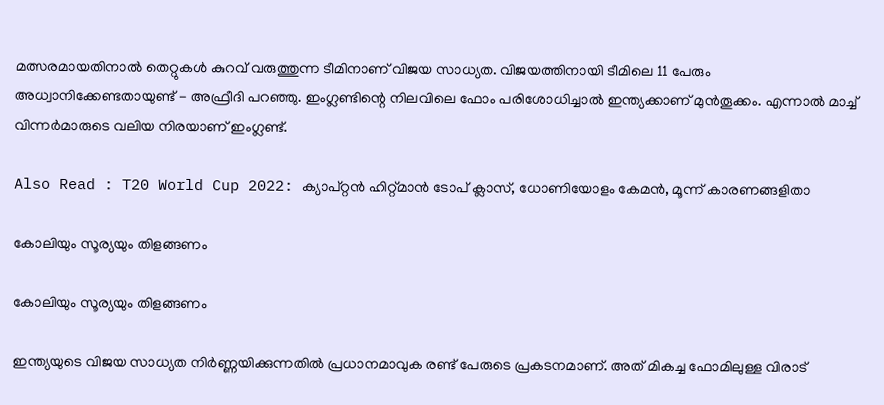മത്സരമായതിനാല്‍ തെറ്റുകള്‍ കുറവ് വരുത്തുന്ന ടീമിനാണ് വിജയ സാധ്യത. വിജയത്തിനായി ടീമിലെ 11 പേരും അധ്വാനിക്കേണ്ടതായുണ്ട് - അഫ്രീദി പറഞ്ഞു. ഇംഗ്ലണ്ടിന്റെ നിലവിലെ ഫോം പരിശോധിച്ചാല്‍ ഇന്ത്യക്കാണ് മുന്‍തൂക്കം. എന്നാല്‍ മാച്ച് വിന്നര്‍മാരുടെ വലിയ നിരയാണ് ഇംഗ്ലണ്ട്.

Also Read : T20 World Cup 2022: ക്യാപ്റ്റന്‍ ഹിറ്റ്മാന്‍ ടോപ് ക്ലാസ്, ധോണിയോളം കേമന്‍, മൂന്ന് കാരണങ്ങളിതാ

കോലിയും സൂര്യയും തിളങ്ങണം

കോലിയും സൂര്യയും തിളങ്ങണം

ഇന്ത്യയുടെ വിജയ സാധ്യത നിര്‍ണ്ണയിക്കുന്നതില്‍ പ്രധാനമാവുക രണ്ട് പേരുടെ പ്രകടനമാണ്. അത് മികച്ച ഫോമിലുള്ള വിരാട്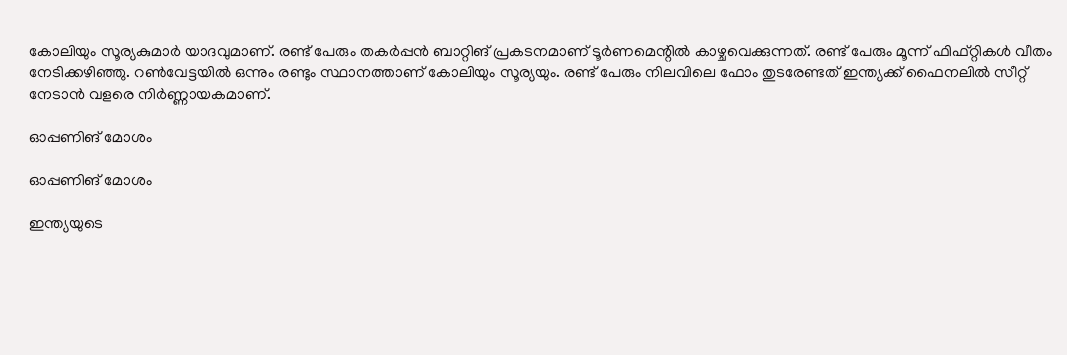കോലിയും സൂര്യകുമാര്‍ യാദവുമാണ്. രണ്ട് പേരും തകര്‍പ്പന്‍ ബാറ്റിങ് പ്രകടനമാണ് ടൂര്‍ണമെന്റില്‍ കാഴ്ചവെക്കുന്നത്. രണ്ട് പേരും മൂന്ന് ഫിഫ്റ്റികള്‍ വീതം നേടിക്കഴിഞ്ഞു. റണ്‍വേട്ടയില്‍ ഒന്നും രണ്ടും സ്ഥാനത്താണ് കോലിയും സൂര്യയും. രണ്ട് പേരും നിലവിലെ ഫോം തുടരേണ്ടത് ഇന്ത്യക്ക് ഫൈനലില്‍ സീറ്റ് നേടാന്‍ വളരെ നിര്‍ണ്ണായകമാണ്.

ഓപ്പണിങ് മോശം

ഓപ്പണിങ് മോശം

ഇന്ത്യയുടെ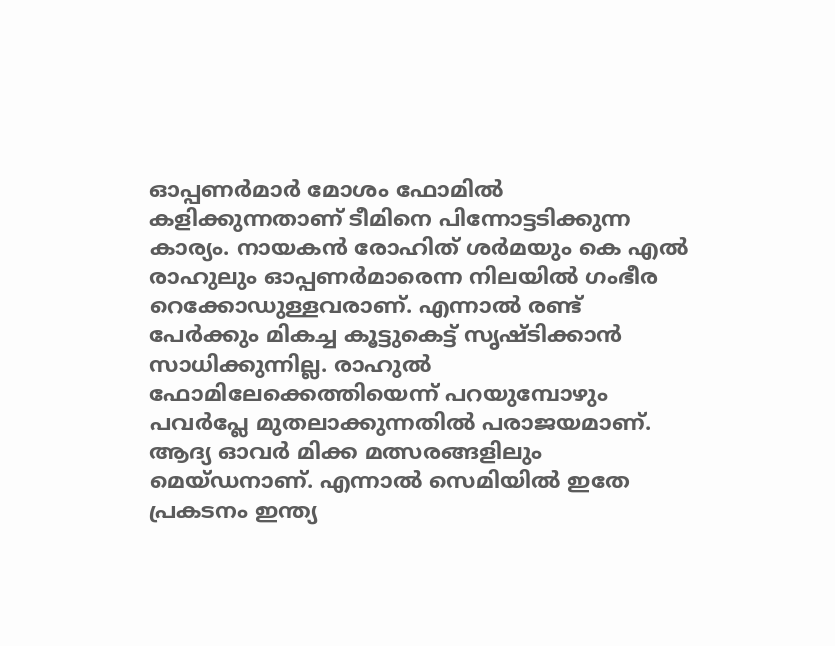ഓപ്പണര്‍മാര്‍ മോശം ഫോമില്‍ കളിക്കുന്നതാണ് ടീമിനെ പിന്നോട്ടടിക്കുന്ന കാര്യം. നായകന്‍ രോഹിത് ശര്‍മയും കെ എല്‍ രാഹുലും ഓപ്പണര്‍മാരെന്ന നിലയില്‍ ഗംഭീര റെക്കോഡുള്ളവരാണ്. എന്നാല്‍ രണ്ട് പേര്‍ക്കും മികച്ച കൂട്ടുകെട്ട് സൃഷ്ടിക്കാന്‍ സാധിക്കുന്നില്ല. രാഹുല്‍ ഫോമിലേക്കെത്തിയെന്ന് പറയുമ്പോഴും പവര്‍പ്ലേ മുതലാക്കുന്നതില്‍ പരാജയമാണ്. ആദ്യ ഓവര്‍ മിക്ക മത്സരങ്ങളിലും മെയ്ഡനാണ്. എന്നാല്‍ സെമിയില്‍ ഇതേ പ്രകടനം ഇന്ത്യ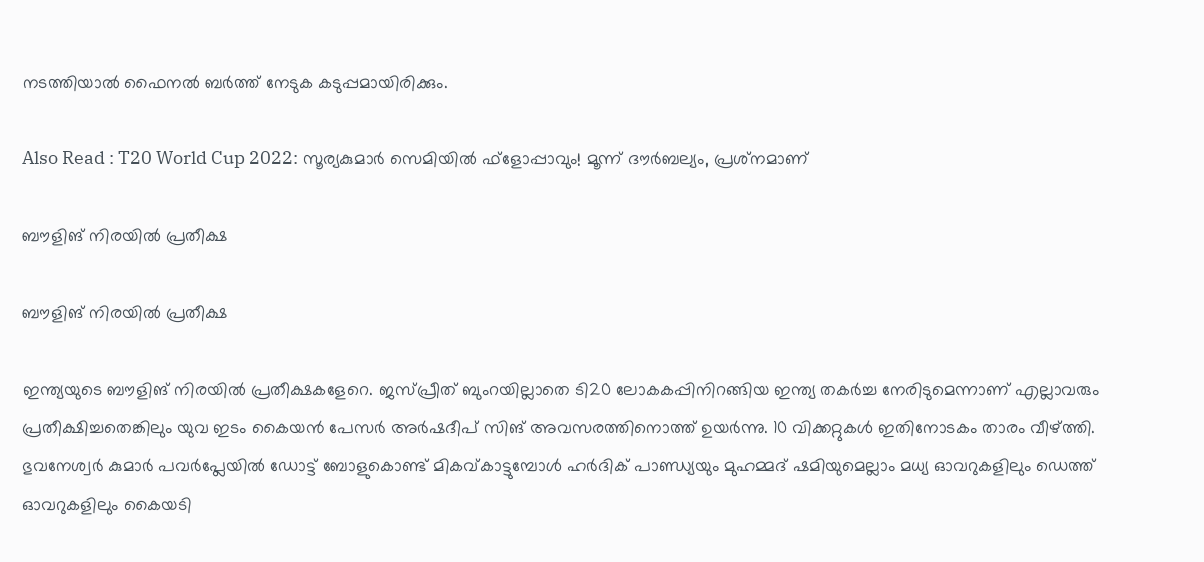നടത്തിയാല്‍ ഫൈനല്‍ ബര്‍ത്ത് നേടുക കടുപ്പമായിരിക്കും.

Also Read : T20 World Cup 2022: സൂര്യകുമാര്‍ സെമിയില്‍ ഫ്‌ളോപ്പാവും! മൂന്ന് ദൗര്‍ബല്യം, പ്രശ്‌നമാണ്

ബൗളിങ് നിരയില്‍ പ്രതീക്ഷ

ബൗളിങ് നിരയില്‍ പ്രതീക്ഷ

ഇന്ത്യയുടെ ബൗളിങ് നിരയില്‍ പ്രതീക്ഷകളേറെ. ജസ്പ്രീത് ബുംറയില്ലാതെ ടി20 ലോകകപ്പിനിറങ്ങിയ ഇന്ത്യ തകര്‍ച്ച നേരിടുമെന്നാണ് എല്ലാവരും പ്രതീക്ഷിച്ചതെങ്കിലും യുവ ഇടം കൈയന്‍ പേസര്‍ അര്‍ഷദീപ് സിങ് അവസരത്തിനൊത്ത് ഉയര്‍ന്നു. 10 വിക്കറ്റുകള്‍ ഇതിനോടകം താരം വീഴ്ത്തി. ഭുവനേശ്വര്‍ കുമാര്‍ പവര്‍പ്ലേയില്‍ ഡോട്ട് ബോളുകൊണ്ട് മികവ്കാട്ടുമ്പോള്‍ ഹര്‍ദിക് പാണ്ഡ്യയും മുഹമ്മദ് ഷമിയുമെല്ലാം മധ്യ ഓവറുകളിലും ഡെത്ത് ഓവറുകളിലും കൈയടി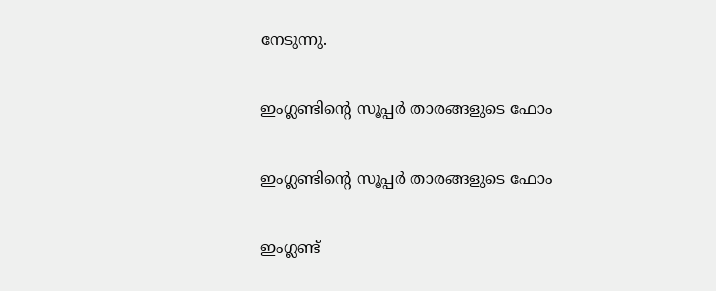നേടുന്നു.

ഇംഗ്ലണ്ടിന്റെ സൂപ്പര്‍ താരങ്ങളുടെ ഫോം

ഇംഗ്ലണ്ടിന്റെ സൂപ്പര്‍ താരങ്ങളുടെ ഫോം

ഇംഗ്ലണ്ട്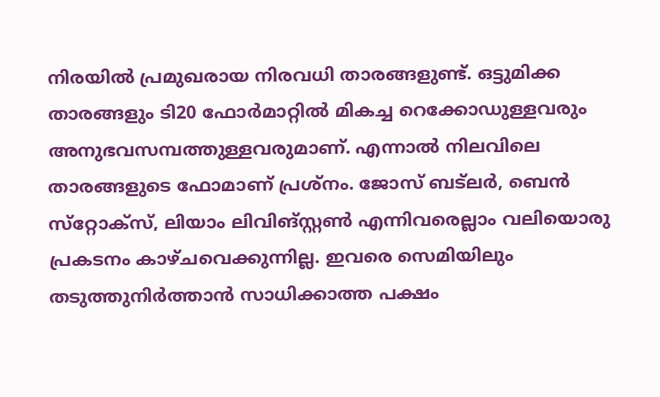നിരയില്‍ പ്രമുഖരായ നിരവധി താരങ്ങളുണ്ട്. ഒട്ടുമിക്ക താരങ്ങളും ടി20 ഫോര്‍മാറ്റില്‍ മികച്ച റെക്കോഡുള്ളവരും അനുഭവസമ്പത്തുള്ളവരുമാണ്. എന്നാല്‍ നിലവിലെ താരങ്ങളുടെ ഫോമാണ് പ്രശ്‌നം. ജോസ് ബട്‌ലര്‍, ബെന്‍ സ്‌റ്റോക്‌സ്, ലിയാം ലിവിങ്‌സ്റ്റണ്‍ എന്നിവരെല്ലാം വലിയൊരു പ്രകടനം കാഴ്ചവെക്കുന്നില്ല. ഇവരെ സെമിയിലും തടുത്തുനിര്‍ത്താന്‍ സാധിക്കാത്ത പക്ഷം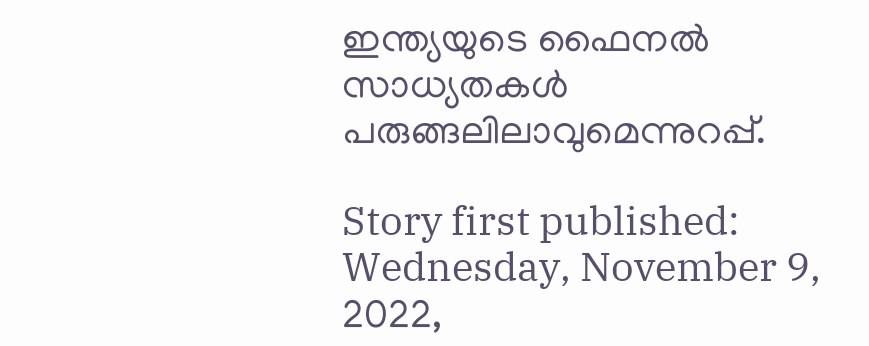ഇന്ത്യയുടെ ഫൈനല്‍ സാധ്യതകള്‍ പരുങ്ങലിലാവുമെന്നുറപ്പ്.

Story first published: Wednesday, November 9, 2022,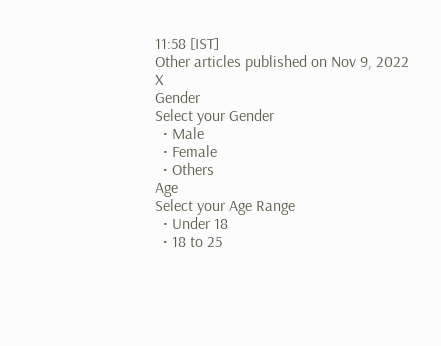11:58 [IST]
Other articles published on Nov 9, 2022
X
Gender
Select your Gender
  • Male
  • Female
  • Others
Age
Select your Age Range
  • Under 18
  • 18 to 25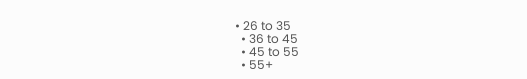• 26 to 35
  • 36 to 45
  • 45 to 55
  • 55+